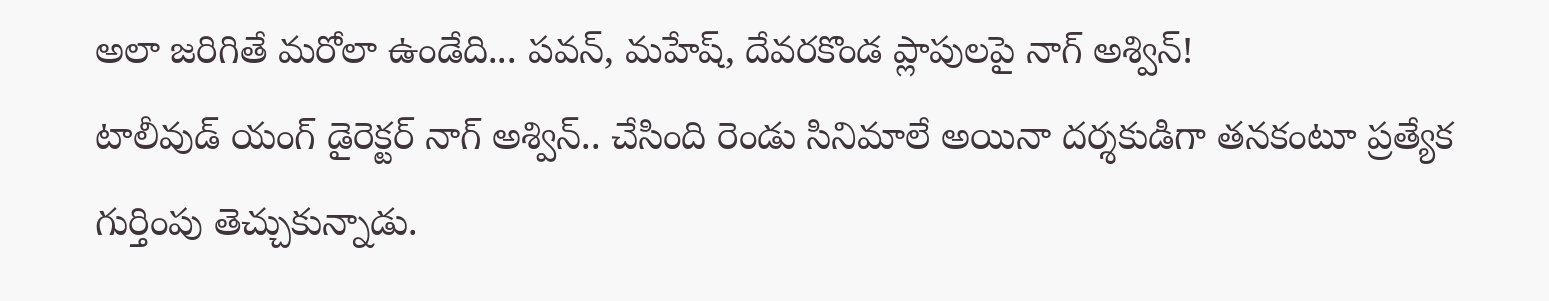అలా జరిగితే మరోలా ఉండేది... పవన్, మహేష్, దేవరకొండ ప్లాపులపై నాగ్ అశ్విన్!
టాలీవుడ్ యంగ్ డైరెక్టర్ నాగ్ అశ్విన్.. చేసింది రెండు సినిమాలే అయినా దర్శకుడిగా తనకంటూ ప్రత్యేక గుర్తింపు తెచ్చుకున్నాడు.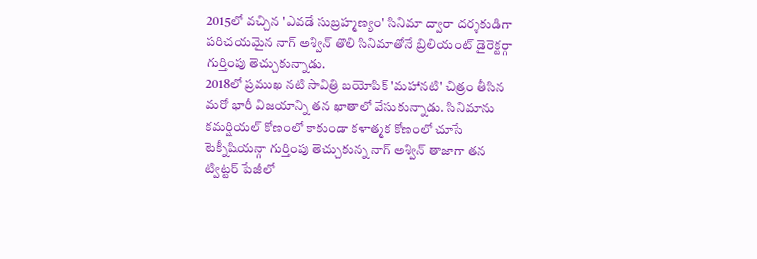2015లో వచ్చిన 'ఎవడే సుబ్రహ్మణ్యం' సినిమా ద్వారా దర్శకుడిగా పరిచయమైన నాగ్ అశ్విన్ తొలి సినిమాతోనే బ్రిలియంట్ డైరెక్టర్గా గుర్తింపు తెచ్చుకున్నాడు.
2018లో ప్రముఖ నటి సావిత్రి బయోపిక్ 'మహానటి' చిత్రం తీసిన మరో భారీ విజయాన్ని తన ఖాతాలో వేసుకున్నాడు. సినిమాను కమర్షియల్ కోణంలో కాకుండా కళాత్మక కోణంలో చూసే టెక్నీషియన్గా గుర్తింపు తెచ్చుకున్న నాగ్ అశ్విన్ తాజాగా తన ట్విట్టర్ పేజీలో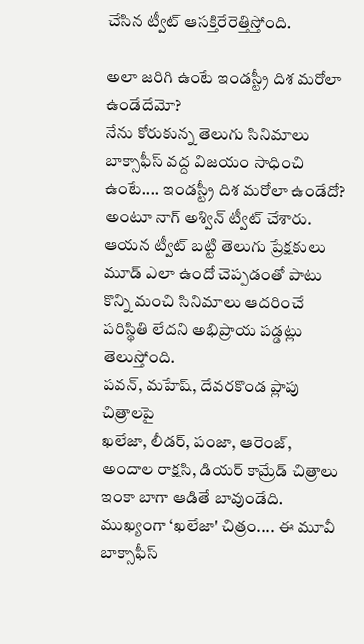చేసిన ట్వీట్ ఆసక్తిరేరెత్తిస్తోంది.

అలా జరిగి ఉంటే ఇండస్ట్రీ దిశ మరోలా ఉండేదేమో?
నేను కోరుకున్న తెలుగు సినిమాలు బాక్సాఫీస్ వద్ద విజయం సాధించి ఉంటే.... ఇండస్ట్రీ దిశ మరోలా ఉండేదో? అంటూ నాగ్ అశ్విన్ ట్వీట్ చేశారు. ఆయన ట్వీట్ బట్టి తెలుగు ప్రేక్షకులు మూడ్ ఎలా ఉందో చెప్పడంతో పాటు కొన్ని మంచి సినిమాలు ఆదరించే పరిస్థితి లేదని అభిప్రాయ పడ్డట్లు తెలుస్తోంది.
పవన్, మహేష్, దేవరకొండ ప్లాపు చిత్రాలపై
ఖలేజా, లీడర్, పంజా, ఆరెంజ్, అందాల రాక్షసి, డియర్ కామ్రేడ్ చిత్రాలు ఇంకా బాగా ఆడితే బావుండేది. ముఖ్యంగా ‘ఖలేజా' చిత్రం.... ఈ మూవీ బాక్సాఫీస్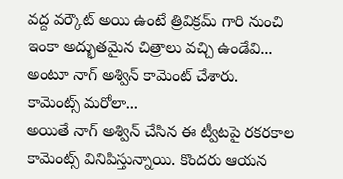వద్ద వర్కౌట్ అయి ఉంటే త్రివిక్రమ్ గారి నుంచి ఇంకా అద్భుతమైన చిత్రాలు వచ్చి ఉండేవి... అంటూ నాగ్ అశ్విన్ కామెంట్ చేశారు.
కామెంట్స్ మరోలా...
అయితే నాగ్ అశ్విన్ చేసిన ఈ ట్వీటపై రకరకాల కామెంట్స్ వినిపిస్తున్నాయి. కొందరు ఆయన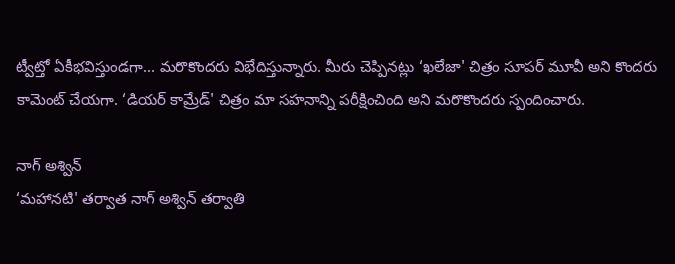ట్వీట్తో ఏకీభవిస్తుండగా... మరొకొందరు విభేదిస్తున్నారు. మీరు చెప్పినట్లు ‘ఖలేజా' చిత్రం సూపర్ మూవీ అని కొందరు కామెంట్ చేయగా. ‘డియర్ కామ్రేడ్' చిత్రం మా సహనాన్ని పరీక్షించింది అని మరొకొందరు స్పందించారు.

నాగ్ అశ్విన్
‘మహానటి' తర్వాత నాగ్ అశ్విన్ తర్వాతి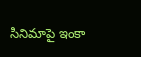సినిమాపై ఇంకా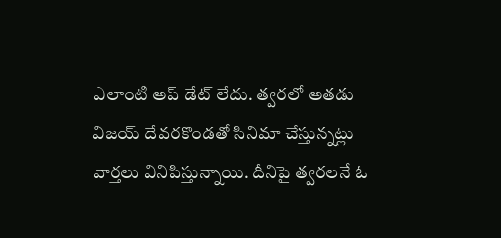ఎలాంటి అప్ డేట్ లేదు. త్వరలో అతడు విజయ్ దేవరకొండతో సినిమా చేస్తున్నట్లు వార్తలు వినిపిస్తున్నాయి. దీనిపై త్వరలనే ఓ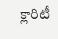క్లారిటీ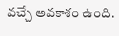వచ్చే అవకాశం ఉంది.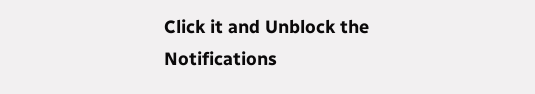Click it and Unblock the Notifications